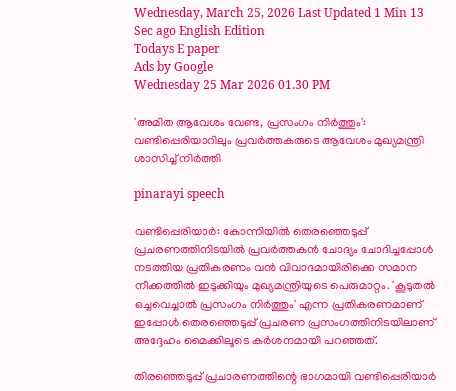Wednesday, March 25, 2026 Last Updated 1 Min 13 Sec ago English Edition
Todays E paper
Ads by Google
Wednesday 25 Mar 2026 01.30 PM

'അമിത ആവേശം വേണ്ട, പ്രസംഗം നിര്‍ത്തും': വണ്ടിപ്പെരിയാറിലും പ്രവര്‍ത്തകരുടെ ആവേശം മുഖ്യമന്ത്രി ശാസിച്ച് നിര്‍ത്തി

pinarayi speech

വണ്ടിപ്പെരിയാര്‍: കോന്നിയില്‍ തെരഞ്ഞെടുപ്പ് പ്രചരണത്തിനിടയില്‍ പ്രവര്‍ത്തകന്‍ ചോദ്യം ചോദിച്ചപ്പോള്‍ നടത്തിയ പ്രതികരണം വന്‍ വിവാദമായിരിക്കെ സമാന നീക്കത്തില്‍ ഇടുക്കിയും മുഖ്യമന്ത്രിയുടെ പെരുമാറ്റം. 'കൂടുതല്‍ ഒച്ചവെച്ചാല്‍ പ്രസംഗം നിര്‍ത്തും' എന്ന പ്രതികരണമാണ് ഇപ്പോള്‍ തെരഞ്ഞെടുപ്പ് പ്രചരണ പ്രസംഗത്തിനിടയിലാണ് അദ്ദേഹം മൈക്കിലൂടെ കര്‍ശനമായി പറഞ്ഞത്.

തിരഞ്ഞെടുപ്പ് പ്രചാരണത്തിന്റെ ഭാഗമായി വണ്ടിപ്പെരിയാര്‍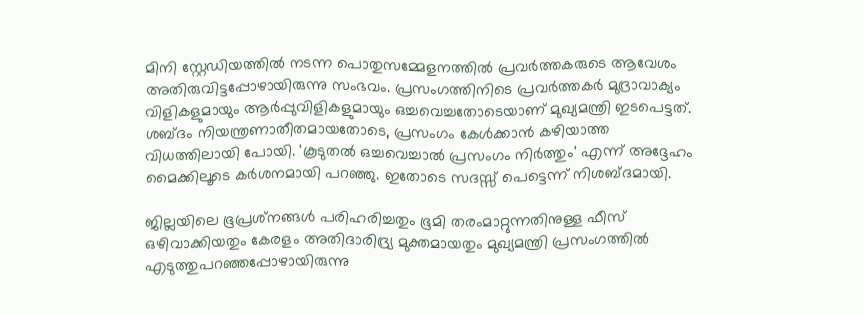മിനി സ്റ്റേഡിയത്തില്‍ നടന്ന പൊതുസമ്മേളനത്തില്‍ പ്രവര്‍ത്തകരുടെ ആവേശം അതിരുവിട്ടപ്പോഴായിരുന്നു സംഭവം. പ്രസംഗത്തിനിടെ പ്രവര്‍ത്തകര്‍ മുദ്രാവാക്യം വിളികളുമായും ആര്‍പ്പുവിളികളുമായും ഒച്ചവെച്ചതോടെയാണ് മുഖ്യമന്ത്രി ഇടപെട്ടത്. ശബ്ദം നിയന്ത്രണാതീതമായതോടെ, പ്രസംഗം കേള്‍ക്കാന്‍ കഴിയാത്ത വിധത്തിലായി പോയി. 'കൂടുതല്‍ ഒച്ചവെച്ചാല്‍ പ്രസംഗം നിര്‍ത്തും' എന്ന് അദ്ദേഹം മൈക്കിലൂടെ കര്‍ശനമായി പറഞ്ഞു. ഇതോടെ സദസ്സ് പെട്ടെന്ന് നിശബ്ദമായി.

ജില്ലയിലെ ഭൂപ്രശ്‌നങ്ങള്‍ പരിഹരിച്ചതും ഭൂമി തരംമാറ്റുന്നതിനുള്ള ഫീസ് ഒഴിവാക്കിയതും കേരളം അതിദാരിദ്ര്യ മുക്തമായതും മുഖ്യമന്ത്രി പ്രസംഗത്തില്‍ എടുത്തുപറഞ്ഞപ്പോഴായിരുന്നു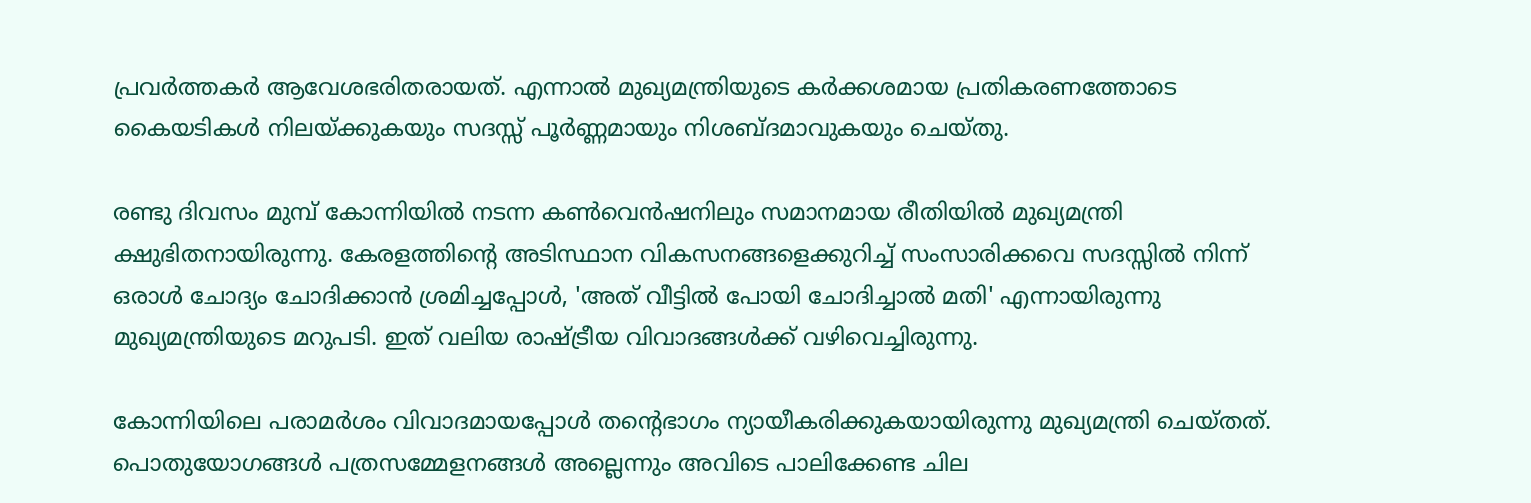പ്രവര്‍ത്തകര്‍ ആവേശഭരിതരായത്. എന്നാല്‍ മുഖ്യമന്ത്രിയുടെ കര്‍ക്കശമായ പ്രതികരണത്തോടെ കൈയടികള്‍ നിലയ്ക്കുകയും സദസ്സ് പൂര്‍ണ്ണമായും നിശബ്ദമാവുകയും ചെയ്തു.

രണ്ടു ദിവസം മുമ്പ് കോന്നിയില്‍ നടന്ന കണ്‍വെന്‍ഷനിലും സമാനമായ രീതിയില്‍ മുഖ്യമന്ത്രി ക്ഷുഭിതനായിരുന്നു. കേരളത്തിന്റെ അടിസ്ഥാന വികസനങ്ങളെക്കുറിച്ച് സംസാരിക്കവെ സദസ്സില്‍ നിന്ന് ഒരാള്‍ ചോദ്യം ചോദിക്കാന്‍ ശ്രമിച്ചപ്പോള്‍, 'അത് വീട്ടില്‍ പോയി ചോദിച്ചാല്‍ മതി' എന്നായിരുന്നു മുഖ്യമന്ത്രിയുടെ മറുപടി. ഇത് വലിയ രാഷ്ട്രീയ വിവാദങ്ങള്‍ക്ക് വഴിവെച്ചിരുന്നു.

കോന്നിയിലെ പരാമര്‍ശം വിവാദമായപ്പോള്‍ തന്റെഭാഗം ന്യായീകരിക്കുകയായിരുന്നു മുഖ്യമന്ത്രി ചെയ്തത്. പൊതുയോഗങ്ങള്‍ പത്രസമ്മേളനങ്ങള്‍ അല്ലെന്നും അവിടെ പാലിക്കേണ്ട ചില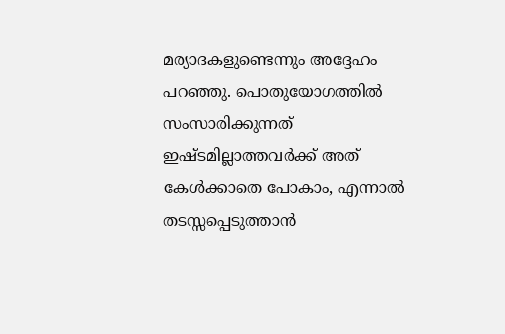മര്യാദകളുണ്ടെന്നും അദ്ദേഹം പറഞ്ഞു. പൊതുയോഗത്തില്‍ സംസാരിക്കുന്നത് ഇഷ്ടമില്ലാത്തവര്‍ക്ക് അത് കേള്‍ക്കാതെ പോകാം, എന്നാല്‍ തടസ്സപ്പെടുത്താന്‍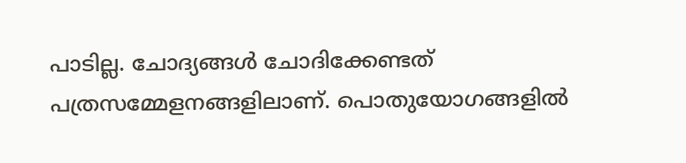പാടില്ല. ചോദ്യങ്ങള്‍ ചോദിക്കേണ്ടത് പത്രസമ്മേളനങ്ങളിലാണ്. പൊതുയോഗങ്ങളില്‍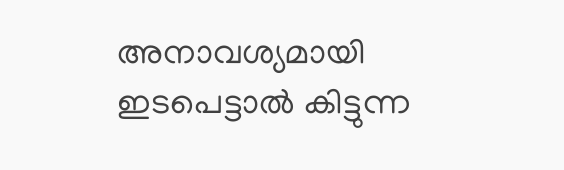അനാവശ്യമായി ഇടപെട്ടാല്‍ കിട്ടുന്ന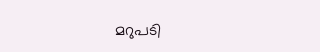മറുപടി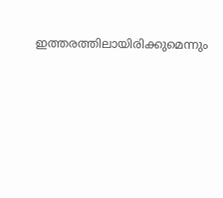ഇത്തരത്തിലായിരിക്കുമെന്നും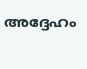അദ്ദേഹം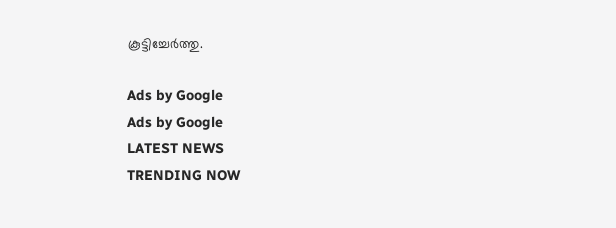കൂട്ടിച്ചേര്‍ത്തു.

Ads by Google
Ads by Google
LATEST NEWS
TRENDING NOW